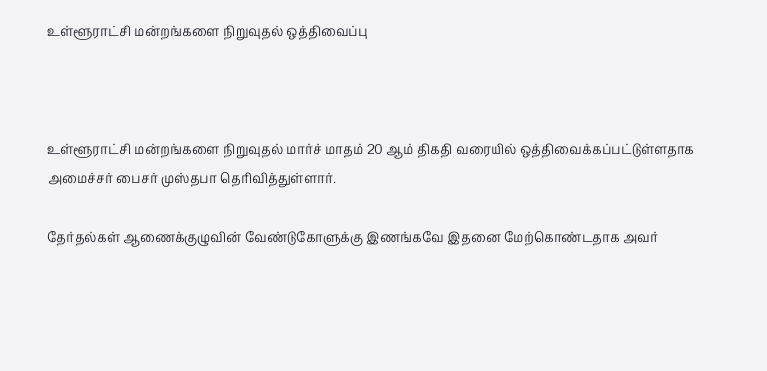உள்ளூராட்சி மன்றங்களை நிறுவுதல் ஒத்திவைப்பு



உள்ளூராட்சி மன்றங்களை நிறுவுதல் மார்ச் மாதம் 20 ஆம் திகதி வரையில் ஒத்திவைக்கப்பட்டுள்ளதாக அமைச்சர் பைசர் முஸ்தபா தெரிவித்துள்ளார்.

தேர்தல்கள் ஆணைக்குழுவின் வேண்டுகோளுக்கு இணங்கவே இதனை மேற்கொண்டதாக அவர்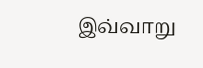இவ்வாறு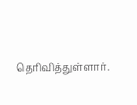தெரிவித்துள்ளார்.